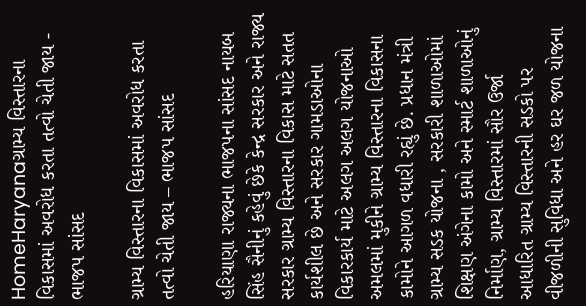HomeHaryanaગ્રામ્ય વિસ્તારના વિકાસમાં અવરોધ કરતા તત્વો ચેતી જાય - ભાજપ સાંસદ

ગ્રામ્ય વિસ્તારના વિકાસમાં અવરોધ કરતા તત્વો ચેતી જાય – ભાજપ સાંસદ

હરિયાણા રાજ્યના ભાજપના સાંસદ નાયબ સિંહ સૈનીનું કહેવું છેકે કેન્દ્ર સરકાર અને રાજ્ય સરકાર ગ્રામ્ય વિસ્તારના વિકાસ માટે સતત કાર્યશીલ છે અને સરકાર ગામડાઓના વિકારકાર્ય માટે અલગ અલગ યોજનાઓ અમલમાં મુકીને ગ્રામ્ય વિસ્તારના વિકાસના કામોને આગળ વધારી રહ્યું છે. પ્રધાન મંત્રી ગ્રામ્ય સડક યોજના , સરકારી શાળાઓમાં શિક્ષણ અંગેના કામો અને સ્માર્ટ શાળાઓનું નિર્માણ, ગ્રામ્ય વિસ્તારમાં સૌર ઉર્જા આધારિત ગ્રામ્ય વિસ્તારની સડકો પર વીજળીની સુવિધા અને હર ઘર જળ યોજના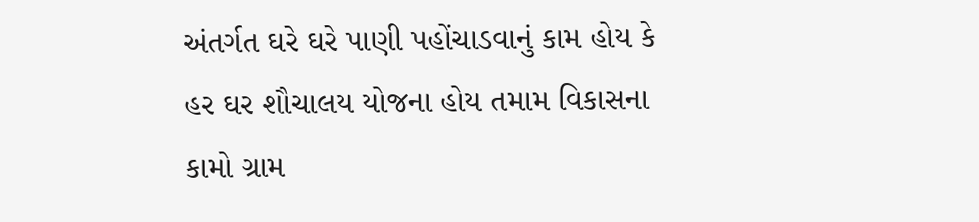અંતર્ગત ઘરે ઘરે પાણી પહોંચાડવાનું કામ હોય કે હર ઘર શૌચાલય યોજના હોય તમામ વિકાસના કામો ગ્રામ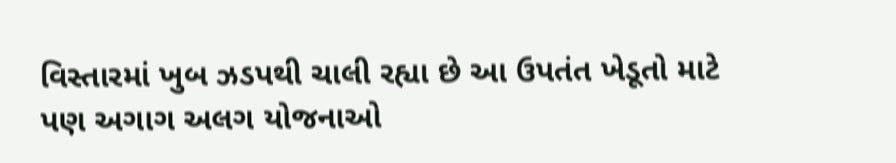વિસ્તારમાં ખુબ ઝડપથી ચાલી રહ્યા છે આ ઉપતંત ખેડૂતો માટે પણ અગાગ અલગ યોજનાઓ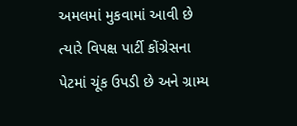અમલમાં મુકવામાં આવી છે ત્યારે વિપક્ષ પાર્ટી કોંગ્રેસના પેટમાં ચૂંક ઉપડી છે અને ગ્રામ્ય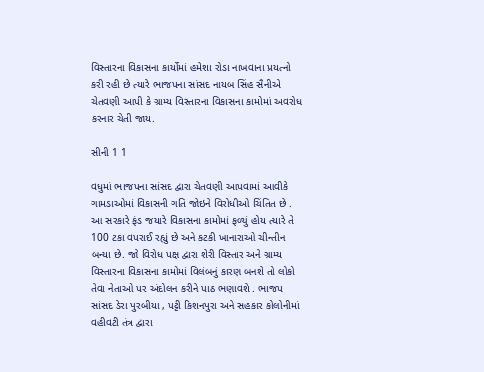વિસ્તારના વિકાસના કાર્યોમાં હમેશા રોડા નાખવાના પ્રયત્નો કરી રહી છે ત્યારે ભાજપના સાંસદ નાયબ સિંહ સૈનીએ ચેતવણી આપી કે ગ્રામ્ય વિસ્તારના વિકાસના કામોમાં અવરોધ કરનાર ચેતી જાય.

સીની 1 1

વધુમાં ભાજપના સાંસદ દ્વારા ચેતવણી આપવામાં આવીકે ગામડાઓમાં વિકાસની ગતિ જોઇને વિરોધીઓ ચિંતિત છે . આ સરકારે ફંડ જયારે વિકાસના કામોમાં ફળ્યું હોય ત્યારે તે 100 ટકા વપરાઈ રહ્યું છે અને કટકી ખાનારાઓ ચીન્તીન બન્યા છે. જો વિરોધ પક્ષ દ્વારા શેરી વિસ્તાર અને ગ્રામ્ય વિસ્તારના વિકાસના કામોમાં વિલંબનું કારણ બનશે તો લોકો તેવા નેતાઓ પર અંદોલન કરીને પાઠ ભણાવશે . ભાજપ સાંસદ ડેરા પુરબીયા , પટ્ટી કિશનપુરા અને સહકાર કોલોનીમાં વહીવટી તંત્ર દ્વારા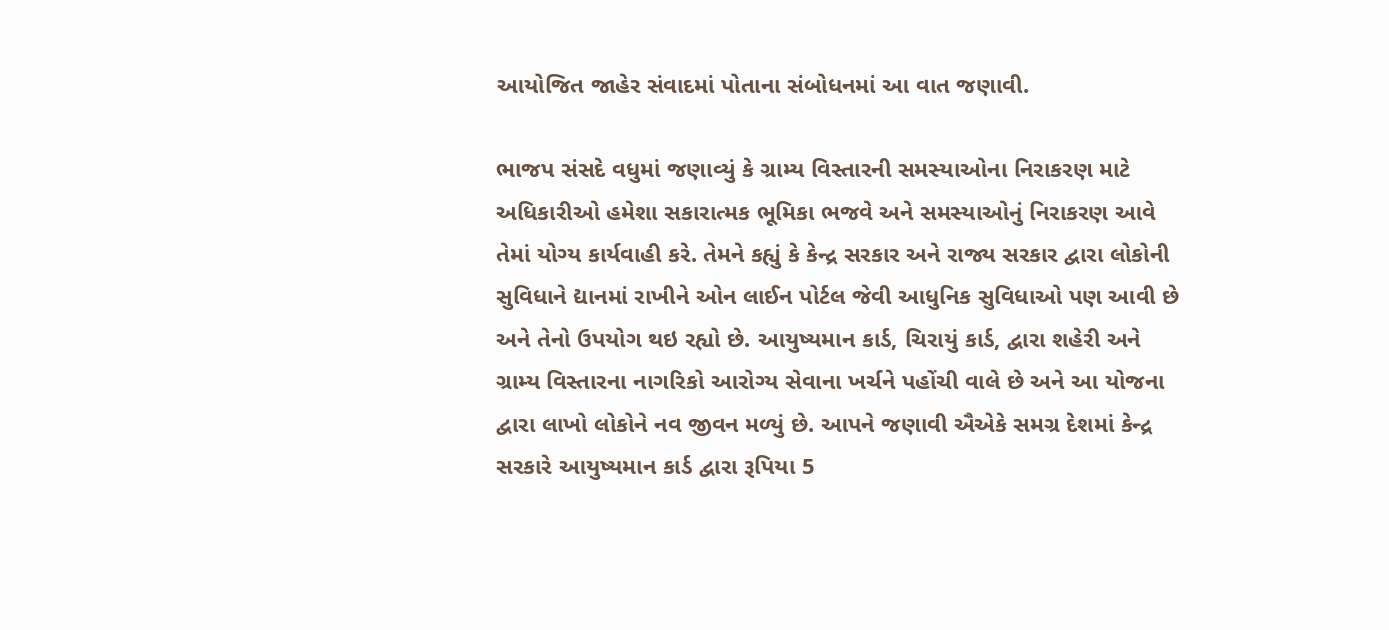આયોજિત જાહેર સંવાદમાં પોતાના સંબોધનમાં આ વાત જણાવી.

ભાજપ સંસદે વધુમાં જણાવ્યું કે ગ્રામ્ય વિસ્તારની સમસ્યાઓના નિરાકરણ માટે અધિકારીઓ હમેશા સકારાત્મક ભૂમિકા ભજવે અને સમસ્યાઓનું નિરાકરણ આવે તેમાં યોગ્ય કાર્યવાહી કરે. તેમને કહ્યું કે કેન્દ્ર સરકાર અને રાજ્ય સરકાર દ્વારા લોકોની સુવિધાને દ્યાનમાં રાખીને ઓન લાઈન પોર્ટલ જેવી આધુનિક સુવિધાઓ પણ આવી છે અને તેનો ઉપયોગ થઇ રહ્યો છે. આયુષ્યમાન કાર્ડ, ચિરાયું કાર્ડ, દ્વારા શહેરી અને ગ્રામ્ય વિસ્તારના નાગરિકો આરોગ્ય સેવાના ખર્ચને પહોંચી વાલે છે અને આ યોજના દ્વારા લાખો લોકોને નવ જીવન મળ્યું છે. આપને જણાવી ઐએકે સમગ્ર દેશમાં કેન્દ્ર સરકારે આયુષ્યમાન કાર્ડ દ્વારા રૂપિયા 5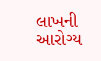લાખની આરોગ્ય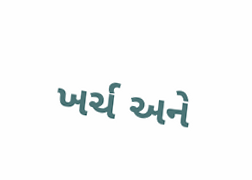ખર્ચ અને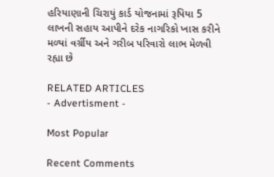હરિયાણાની ચિરાયું કાર્ડ યોજનામાં રૂપિયા 5 લાખની સહાય આપીને દરેક નાગરિકો ખાસ કરીને મળ્યાં વર્ગ્રીય અને ગરીબ પરિવારો લાભ મેળવી રહ્યા છે

RELATED ARTICLES
- Advertisment -

Most Popular

Recent Comments